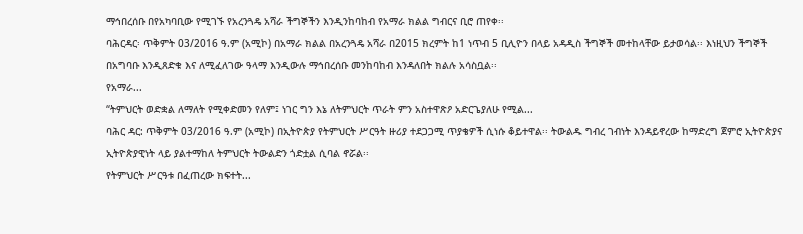ማኅበረሰቡ በየአካባቢው የሚገኙ የአረንጓዴ አሻራ ችግኞችን እንዲንከባከብ የአማራ ክልል ግብርና ቢሮ ጠየቀ፡፡
ባሕርዳር፡ ጥቅምት 03/2016 ዓ.ም (አሚኮ) በአማራ ክልል በአረንጓዴ አሻራ በ2015 ክረምት ከ1 ነጥብ 5 ቢሊዮን በላይ አዳዲስ ችግኞች መተከላቸው ይታወሳል፡፡ እነዚህን ችግኞች በአግባቡ እንዲጸድቁ እና ለሚፈለገው ዓላማ እንዲውሉ ማኅበረሰቡ መንከባከብ እንዳለበት ክልሉ አሳስቧል፡፡
የአማራ...
“ትምህርት ወድቋል ለማለት የሚቀድመን የለም፤ ነገር ግን እኔ ለትምህርት ጥራት ምን አስተዋጽዖ አድርጌያለሁ የሚል...
ባሕር ዳር: ጥቅምት 03/2016 ዓ.ም (አሚኮ) በኢትዮጵያ የትምህርት ሥርዓት ዙሪያ ተደጋጋሚ ጥያቄዎች ሲነሱ ቆይተዋል፡፡ ትውልዱ ግብረ ገብነት እንዳይኖረው ከማድረግ ጀምሮ ኢትዮጵያና ኢትዮጵያዊነት ላይ ያልተማከለ ትምህርት ትውልድን ጎድቷል ሲባል ኖሯል፡፡
የትምህርት ሥርዓቱ በፈጠረው ክፍተት...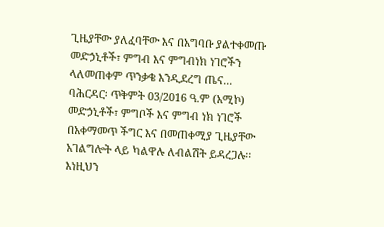ጊዜያቸው ያለፈባቸው እና በአግባቡ ያልተቀመጡ መድኃኒቶች፣ ምግብ እና ምግብነክ ነገሮችን ላለመጠቀም ጥንቃቄ እንዲደረግ ጤና...
ባሕርዳር፡ ጥቅምት 03/2016 ዓ.ም (አሚኮ) መድኃኒቶች፣ ምግቦች እና ምግብ ነክ ነገሮች በአቀማመጥ ችግር እና በመጠቀሚያ ጊዜያቸው አገልግሎት ላይ ካልዋሉ ለብልሽት ይዳረጋሉ፡፡ እነዚህን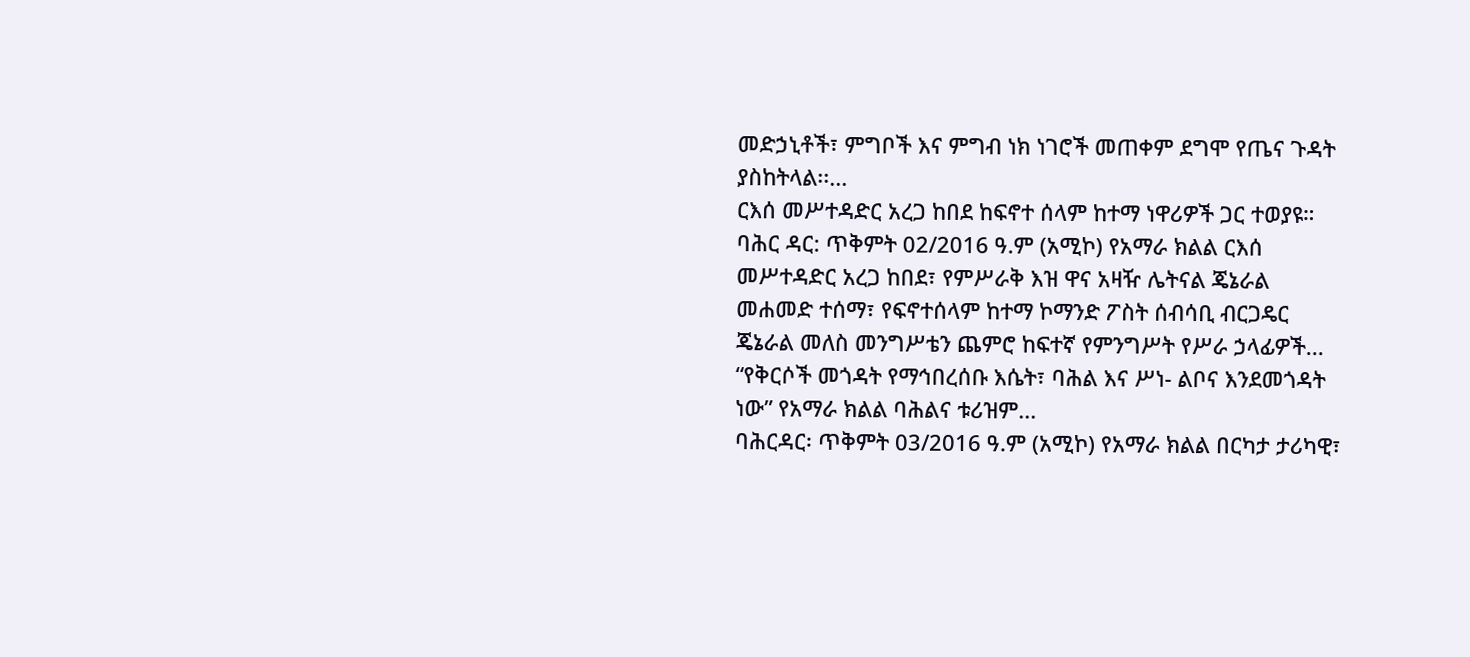መድኃኒቶች፣ ምግቦች እና ምግብ ነክ ነገሮች መጠቀም ደግሞ የጤና ጉዳት ያስከትላል፡፡...
ርእሰ መሥተዳድር አረጋ ከበደ ከፍኖተ ሰላም ከተማ ነዋሪዎች ጋር ተወያዩ።
ባሕር ዳር: ጥቅምት 02/2016 ዓ.ም (አሚኮ) የአማራ ክልል ርእሰ መሥተዳድር አረጋ ከበደ፣ የምሥራቅ እዝ ዋና አዛዥ ሌትናል ጄኔራል መሐመድ ተሰማ፣ የፍኖተሰላም ከተማ ኮማንድ ፖስት ሰብሳቢ ብርጋዴር ጄኔራል መለስ መንግሥቴን ጨምሮ ከፍተኛ የምንግሥት የሥራ ኃላፊዎች...
“የቅርሶች መጎዳት የማኅበረሰቡ እሴት፣ ባሕል እና ሥነ- ልቦና እንደመጎዳት ነው” የአማራ ክልል ባሕልና ቱሪዝም...
ባሕርዳር፡ ጥቅምት 03/2016 ዓ.ም (አሚኮ) የአማራ ክልል በርካታ ታሪካዊ፣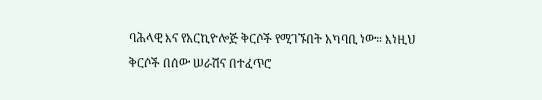ባሕላዊ እና የአርኪዮሎጅ ቅርሶች የሚገኙበት አካባቢ ነው። እነዚህ ቅርሶች በሰው ሠራሽና በተፈጥሮ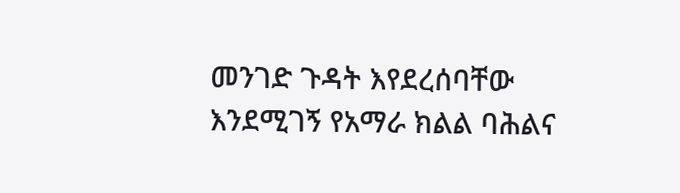መንገድ ጉዳት እየደረሰባቸው እንደሚገኝ የአማራ ክልል ባሕልና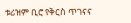ቱሪዝም ቢሮ የቅርስ ጥገናና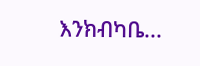እንክብካቤ...